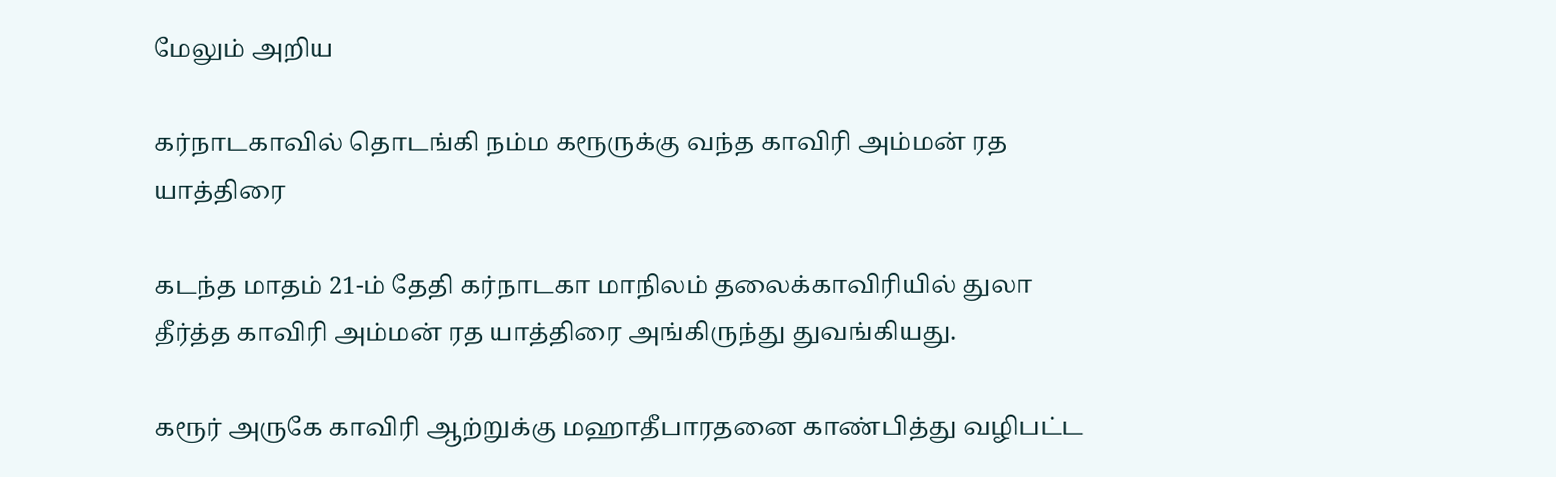மேலும் அறிய

கர்நாடகாவில் தொடங்கி நம்ம கரூருக்கு வந்த காவிரி அம்மன் ரத யாத்திரை

கடந்த மாதம் 21-ம் தேதி கர்நாடகா மாநிலம் தலைக்காவிரியில் துலா தீர்த்த காவிரி அம்மன் ரத யாத்திரை அங்கிருந்து துவங்கியது.

கரூர் அருகே காவிரி ஆற்றுக்கு மஹாதீபாரதனை காண்பித்து வழிபட்ட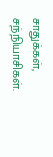சாதுக்கள், சந்நியாசிகள்.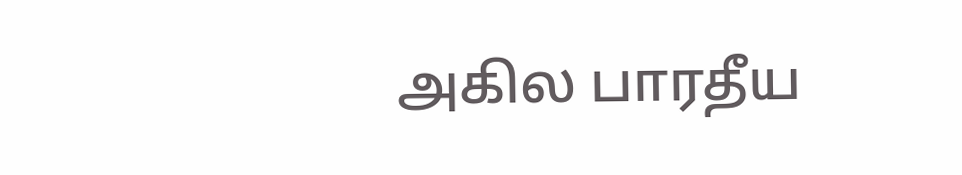அகில பாரதீய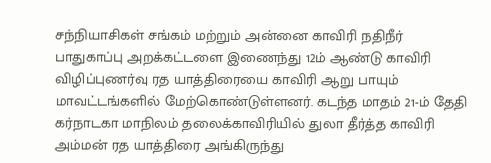சந்நியாசிகள் சங்கம் மற்றும் அன்னை காவிரி நதிநீர் பாதுகாப்பு அறக்கட்டளை இணைந்து 12ம் ஆண்டு காவிரி விழிப்புணர்வு ரத யாத்திரையை காவிரி ஆறு பாயும் மாவட்டங்களில் மேற்கொண்டுள்ளனர். கடந்த மாதம் 21-ம் தேதி கர்நாடகா மாநிலம் தலைக்காவிரியில் துலா தீர்த்த காவிரி அம்மன் ரத யாத்திரை அங்கிருந்து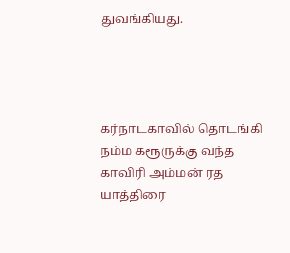துவங்கியது.




கர்நாடகாவில் தொடங்கி நம்ம கரூருக்கு வந்த காவிரி அம்மன் ரத யாத்திரை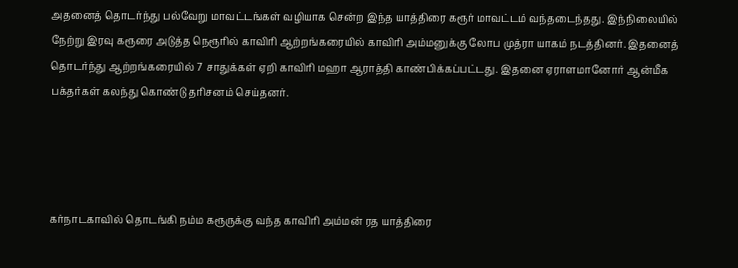அதனைத் தொடர்ந்து பல்வேறு மாவட்டங்கள் வழியாக சென்ற இந்த யாத்திரை கரூர் மாவட்டம் வந்தடைந்தது. இந்நிலையில் நேற்று இரவு கரூரை அடுத்த நெரூரில் காவிரி ஆற்றங்கரையில் காவிரி அம்மனுக்கு லோப முத்ரா யாகம் நடத்தினர். இதனைத் தொடர்ந்து ஆற்றங்கரையில் 7 சாதுக்கள் ஏறி காவிரி மஹா ஆராத்தி காண்பிக்கப்பட்டது. இதனை ஏராளமானோர் ஆன்மீக பக்தர்கள் கலந்து கொண்டு தரிசனம் செய்தனர்.




கர்நாடகாவில் தொடங்கி நம்ம கரூருக்கு வந்த காவிரி அம்மன் ரத யாத்திரை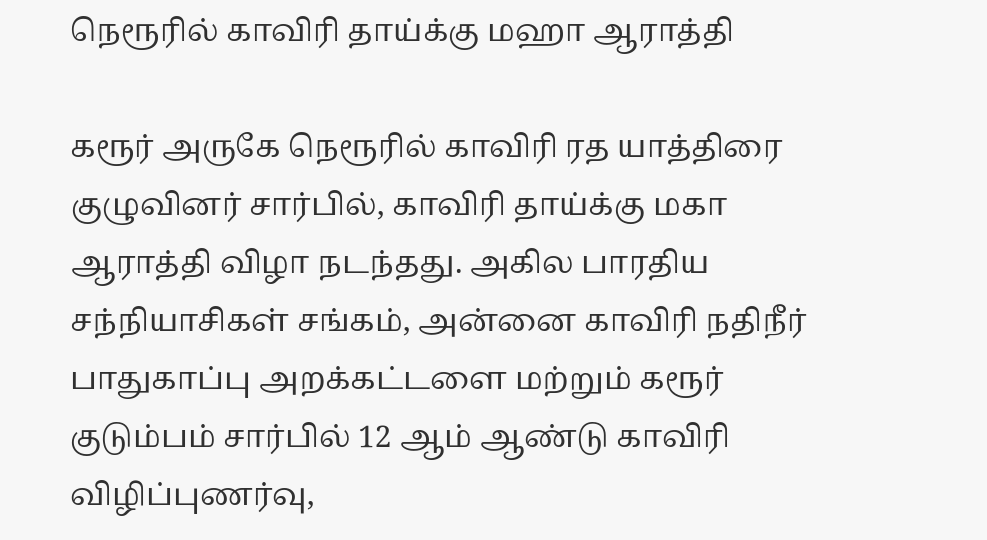நெரூரில் காவிரி தாய்க்கு மஹா ஆராத்தி

கரூர் அருகே நெரூரில் காவிரி ரத யாத்திரை குழுவினர் சார்பில், காவிரி தாய்க்கு மகா ஆராத்தி விழா நடந்தது. அகில பாரதிய சந்நியாசிகள் சங்கம், அன்னை காவிரி நதிநீர் பாதுகாப்பு அறக்கட்டளை மற்றும் கரூர் குடும்பம் சார்பில் 12 ஆம் ஆண்டு காவிரி விழிப்புணர்வு,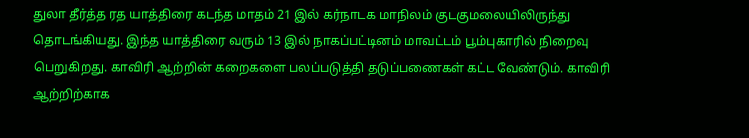துலா தீர்த்த ரத யாத்திரை கடந்த மாதம் 21 இல் கர்நாடக மாநிலம் குடகுமலையிலிருந்து  தொடங்கியது. இந்த யாத்திரை வரும் 13 இல் நாகப்பட்டினம் மாவட்டம் பூம்புகாரில் நிறைவு பெறுகிறது. காவிரி ஆற்றின் கறைகளை பலப்படுத்தி தடுப்பணைகள் கட்ட வேண்டும். காவிரி ஆற்றிற்காக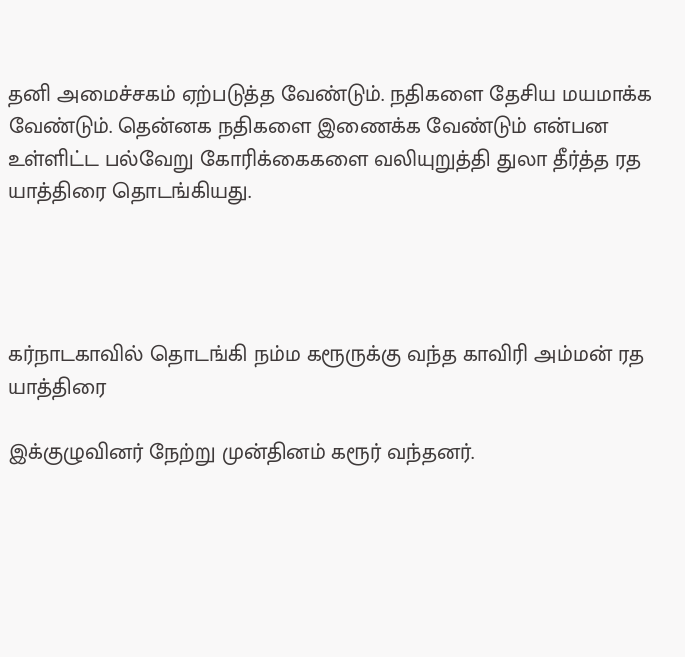தனி அமைச்சகம் ஏற்படுத்த வேண்டும். நதிகளை தேசிய மயமாக்க வேண்டும். தென்னக நதிகளை இணைக்க வேண்டும் என்பன உள்ளிட்ட பல்வேறு கோரிக்கைகளை வலியுறுத்தி துலா தீர்த்த ரத யாத்திரை தொடங்கியது.




கர்நாடகாவில் தொடங்கி நம்ம கரூருக்கு வந்த காவிரி அம்மன் ரத யாத்திரை

இக்குழுவினர் நேற்று முன்தினம் கரூர் வந்தனர்.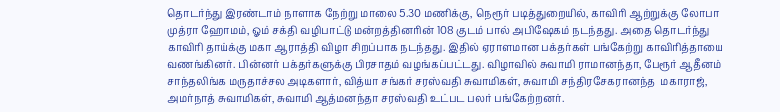தொடர்ந்து இரண்டாம் நாளாக நேற்று மாலை 5.30 மணிக்கு, நெரூர் படித்துறையில், காவிரி ஆற்றுக்கு லோபா முத்ரா ஹோமம், ஓம் சக்தி வழிபாட்டு மன்றத்தினரின் 108 குடம் பால் அபிஷேகம் நடந்தது. அதை தொடர்ந்து காவிரி தாய்க்கு மகா ஆராத்தி விழா சிறப்பாக நடந்தது. இதில் ஏராளமான பக்தர்கள் பங்கேற்று காவிரித்தாயை வணங்கினர். பின்னர் பக்தர்களுக்கு பிரசாதம் வழங்கப்பட்டது. விழாவில் சுவாமி ராமானந்தா, பேரூர் ஆதீனம் சாந்தலிங்க மருதாச்சல அடிகளார், வித்யா சங்கர் சரஸ்வதி சுவாமிகள், சுவாமி சந்திரசேகரானந்த  மகாராஜ், அமர்நாத் சுவாமிகள், சுவாமி ஆத்மனந்தா சரஸ்வதி உட்பட பலர் பங்கேற்றனர்.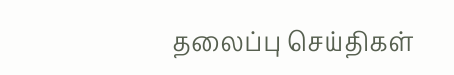தலைப்பு செய்திகள்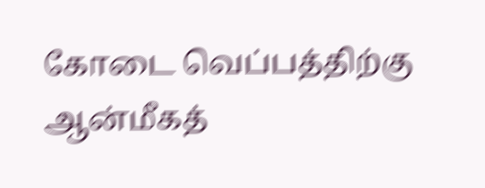கோடை வெப்பத்திற்கு ஆன்மீகத்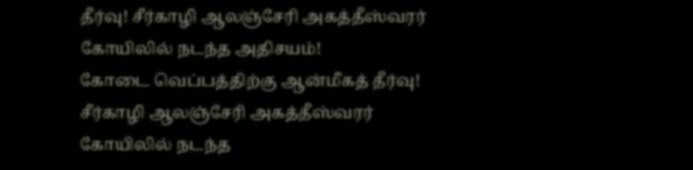தீர்வு! சீர்காழி ஆலஞ்சேரி அகத்தீஸ்வரர் கோயிலில் நடந்த அதிசயம்!
கோடை வெப்பத்திற்கு ஆன்மீகத் தீர்வு! சீர்காழி ஆலஞ்சேரி அகத்தீஸ்வரர் கோயிலில் நடந்த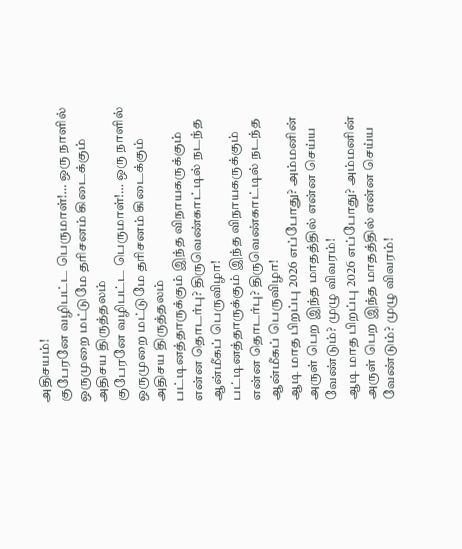அதிசயம்!
குபேரனே வழிபட்ட பெருமாள்!… ஒரு நாளில் ஒருமுறை மட்டுமே தரிசனம் கிடைக்கும் அதிசய திருத்தலம்
குபேரனே வழிபட்ட பெருமாள்!… ஒரு நாளில் ஒருமுறை மட்டுமே தரிசனம் கிடைக்கும் அதிசய திருத்தலம்
பட்டினத்தாருக்கும் இந்த விநாயகருக்கும் என்ன தொடர்பு? திருவெண்காட்டில் நடந்த ஆன்மீகப் பெருவிழா!
பட்டினத்தாருக்கும் இந்த விநாயகருக்கும் என்ன தொடர்பு? திருவெண்காட்டில் நடந்த ஆன்மீகப் பெருவிழா!
ஆடி மாத பிறப்பு 2026 எப்போது? அம்மனின் அருள் பெற இந்த மாதத்தில் என்ன செய்ய வேண்டும்? முழு விவரம்!
ஆடி மாத பிறப்பு 2026 எப்போது? அம்மனின் அருள் பெற இந்த மாதத்தில் என்ன செய்ய வேண்டும்? முழு விவரம்!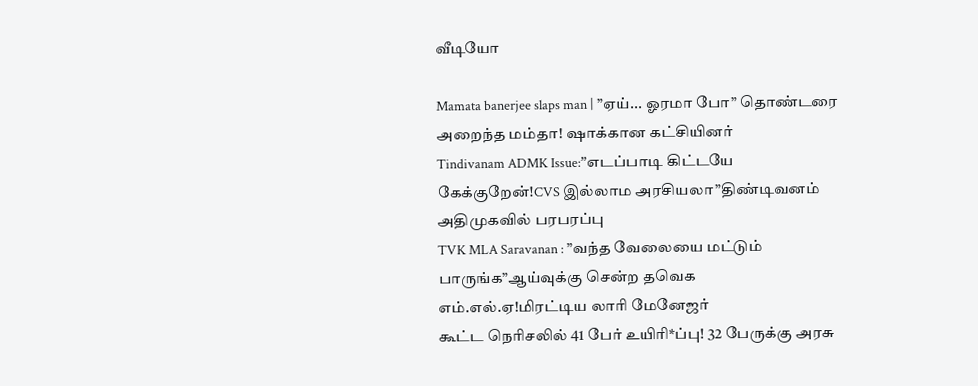வீடியோ

Mamata banerjee slaps man | ”ஏய்... ஓரமா போ” தொண்டரை அறைந்த மம்தா! ஷாக்கான கட்சியினர்
Tindivanam ADMK Issue:”எடப்பாடி கிட்டயே கேக்குறேன்!CVS இல்லாம அரசியலா”திண்டிவனம் அதிமுகவில் பரபரப்பு
TVK MLA Saravanan : ”வந்த வேலையை மட்டும் பாருங்க”ஆய்வுக்கு சென்ற தவெக எம்.எல்.ஏ!மிரட்டிய லாரி மேனேஜர்
கூட்ட நெரிசலில் 41 பேர் உயிரி*ப்பு! 32 பேருக்கு அரசு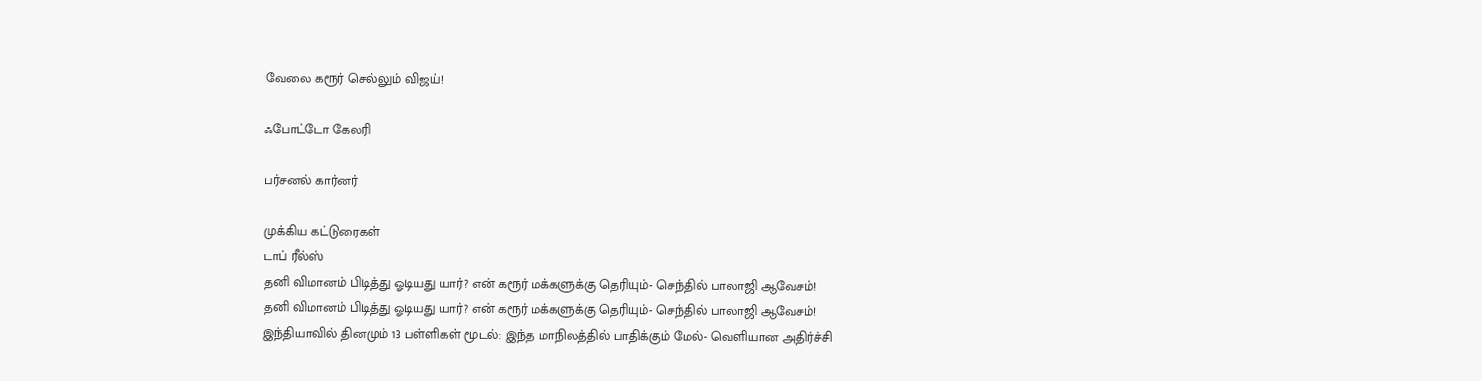வேலை கரூர் செல்லும் விஜய்!

ஃபோட்டோ கேலரி

பர்சனல் கார்னர்

முக்கிய கட்டுரைகள்
டாப் ரீல்ஸ்
தனி விமானம் பிடித்து ஓடியது யார்? என் கரூர் மக்களுக்கு தெரியும்- செந்தில் பாலாஜி ஆவேசம்!
தனி விமானம் பிடித்து ஓடியது யார்? என் கரூர் மக்களுக்கு தெரியும்- செந்தில் பாலாஜி ஆவேசம்!
இந்தியாவில் தினமும் 13 பள்ளிகள் மூடல்: இந்த மாநிலத்தில் பாதிக்கும் மேல்- வெளியான அதிர்ச்சி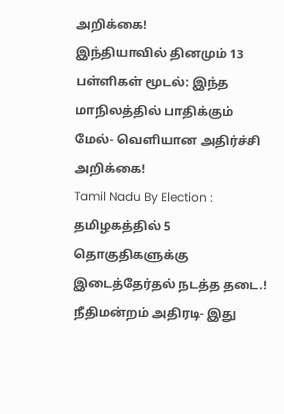அறிக்கை!
இந்தியாவில் தினமும் 13 பள்ளிகள் மூடல்: இந்த மாநிலத்தில் பாதிக்கும் மேல்- வெளியான அதிர்ச்சி அறிக்கை!
Tamil Nadu By Election : தமிழகத்தில் 5 தொகுதிகளுக்கு இடைத்தேர்தல் நடத்த தடை.! நீதிமன்றம் அதிரடி- இது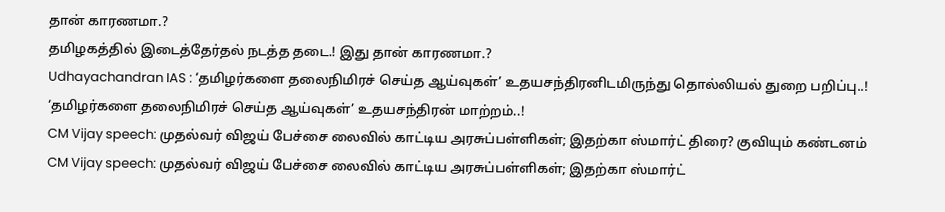தான் காரணமா.?
தமிழகத்தில் இடைத்தேர்தல் நடத்த தடை.! இது தான் காரணமா.?
Udhayachandran IAS : ‘தமிழர்களை தலைநிமிரச் செய்த ஆய்வுகள்’ உதயசந்திரனிடமிருந்து தொல்லியல் துறை பறிப்பு..!
‘தமிழர்களை தலைநிமிரச் செய்த ஆய்வுகள்’ உதயசந்திரன் மாற்றம்..!
CM Vijay speech: முதல்வர் விஜய் பேச்சை லைவில் காட்டிய அரசுப்பள்ளிகள்; இதற்கா ஸ்மார்ட் திரை? குவியும் கண்டனம்
CM Vijay speech: முதல்வர் விஜய் பேச்சை லைவில் காட்டிய அரசுப்பள்ளிகள்; இதற்கா ஸ்மார்ட்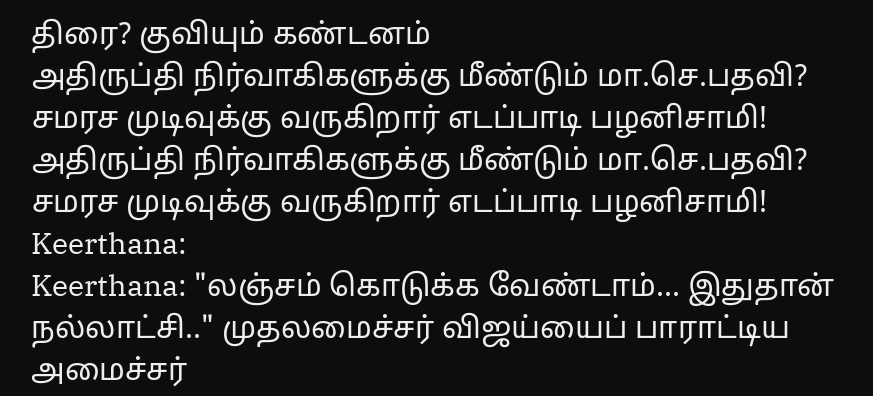திரை? குவியும் கண்டனம்
அதிருப்தி நிர்வாகிகளுக்கு மீண்டும் மா.செ.பதவி? சமரச முடிவுக்கு வருகிறார் எடப்பாடி பழனிசாமி!
அதிருப்தி நிர்வாகிகளுக்கு மீண்டும் மா.செ.பதவி? சமரச முடிவுக்கு வருகிறார் எடப்பாடி பழனிசாமி!
Keerthana:
Keerthana: "லஞ்சம் கொடுக்க வேண்டாம்... இதுதான் நல்லாட்சி.." முதலமைச்சர் விஜய்யைப் பாராட்டிய அமைச்சர்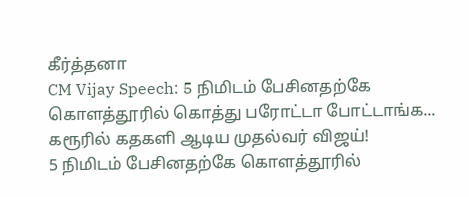கீர்த்தனா
CM Vijay Speech: 5 நிமிடம் பேசினதற்கே கொளத்தூரில் கொத்து பரோட்டா போட்டாங்க... கரூரில் கதகளி ஆடிய முதல்வர் விஜய்!
5 நிமிடம் பேசினதற்கே கொளத்தூரில்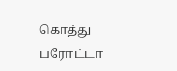கொத்து பரோட்டா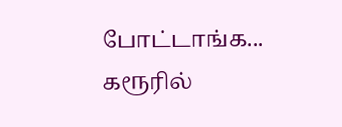போட்டாங்க... கரூரில்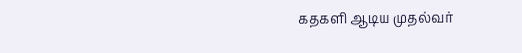கதகளி ஆடிய முதல்வர்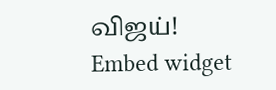விஜய்!
Embed widget